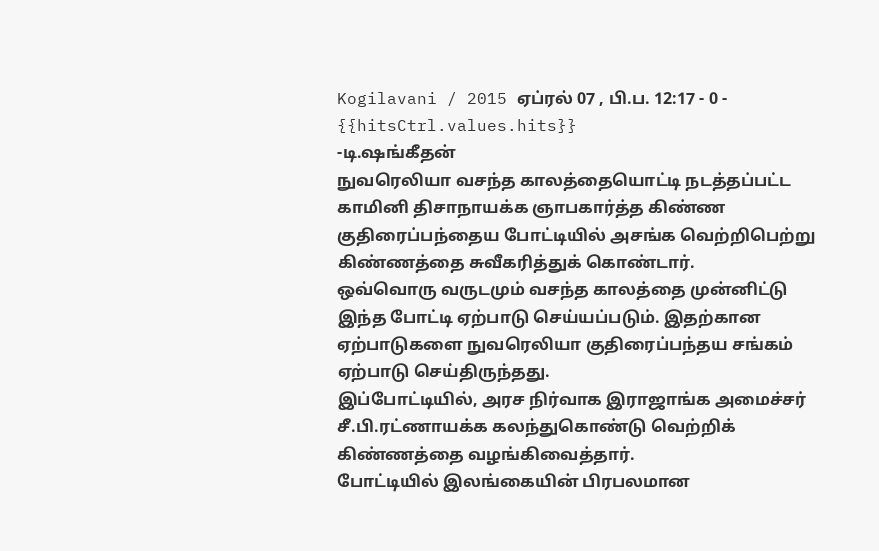Kogilavani / 2015 ஏப்ரல் 07 , பி.ப. 12:17 - 0 - {{hitsCtrl.values.hits}}
-டி.ஷங்கீதன்
நுவரெலியா வசந்த காலத்தையொட்டி நடத்தப்பட்ட காமினி திசாநாயக்க ஞாபகார்த்த கிண்ண குதிரைப்பந்தைய போட்டியில் அசங்க வெற்றிபெற்று கிண்ணத்தை சுவீகரித்துக் கொண்டார்.
ஒவ்வொரு வருடமும் வசந்த காலத்தை முன்னிட்டு இந்த போட்டி ஏற்பாடு செய்யப்படும். இதற்கான ஏற்பாடுகளை நுவரெலியா குதிரைப்பந்தய சங்கம் ஏற்பாடு செய்திருந்தது.
இப்போட்டியில், அரச நிர்வாக இராஜாங்க அமைச்சர் சீ.பி.ரட்ணாயக்க கலந்துகொண்டு வெற்றிக் கிண்ணத்தை வழங்கிவைத்தார்.
போட்டியில் இலங்கையின் பிரபலமான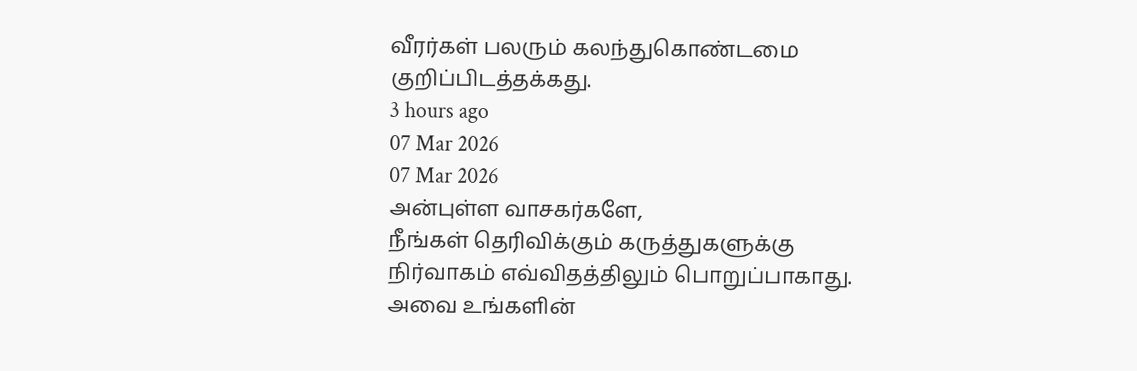வீரர்கள் பலரும் கலந்துகொண்டமை குறிப்பிடத்தக்கது.
3 hours ago
07 Mar 2026
07 Mar 2026
அன்புள்ள வாசகர்களே,
நீங்கள் தெரிவிக்கும் கருத்துகளுக்கு நிர்வாகம் எவ்விதத்திலும் பொறுப்பாகாது. அவை உங்களின்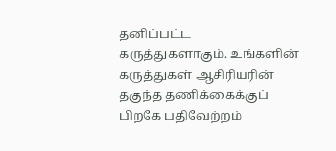தனிப்பட்ட கருத்துகளாகும். உங்களின் கருத்துகள் ஆசிரியரின் தகுந்த தணிக்கைக்குப் பிறகே பதிவேற்றம்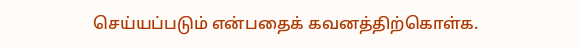செய்யப்படும் என்பதைக் கவனத்திற்கொள்க.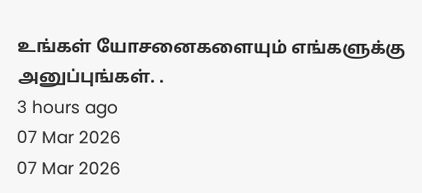உங்கள் யோசனைகளையும் எங்களுக்கு அனுப்புங்கள். .
3 hours ago
07 Mar 2026
07 Mar 2026